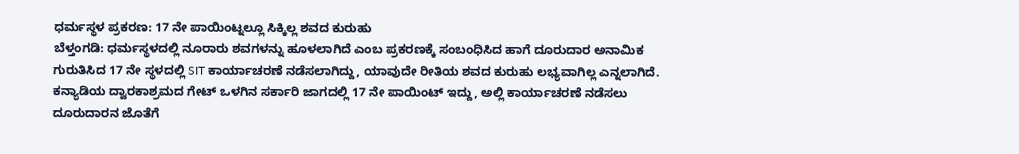ಧರ್ಮಸ್ಥಳ ಪ್ರಕರಣ: 17 ನೇ ಪಾಯಿಂಟ್ನಲ್ಲೂ ಸಿಕ್ಕಿಲ್ಲ ಶವದ ಕುರುಹು
ಬೆಳ್ತಂಗಡಿ: ಧರ್ಮಸ್ಥಳದಲ್ಲಿ ನೂರಾರು ಶವಗಳನ್ನು ಹೂಳಲಾಗಿದೆ ಎಂಬ ಪ್ರಕರಣಕ್ಕೆ ಸಂಬಂಧಿಸಿದ ಹಾಗೆ ದೂರುದಾರ ಅನಾಮಿಕ ಗುರುತಿಸಿದ 17 ನೇ ಸ್ಥಳದಲ್ಲಿ SIT ಕಾರ್ಯಾಚರಣೆ ನಡೆಸಲಾಗಿದ್ದು, ಯಾವುದೇ ರೀತಿಯ ಶವದ ಕುರುಹು ಲಭ್ಯವಾಗಿಲ್ಲ ಎನ್ನಲಾಗಿದೆ. ಕನ್ಯಾಡಿಯ ದ್ವಾರಕಾಶ್ರಮದ ಗೇಟ್ ಒಳಗಿನ ಸರ್ಕಾರಿ ಜಾಗದಲ್ಲಿ 17 ನೇ ಪಾಯಿಂಟ್ ಇದ್ದು, ಅಲ್ಲಿ ಕಾರ್ಯಾಚರಣೆ ನಡೆಸಲು ದೂರುದಾರನ ಜೊತೆಗೆ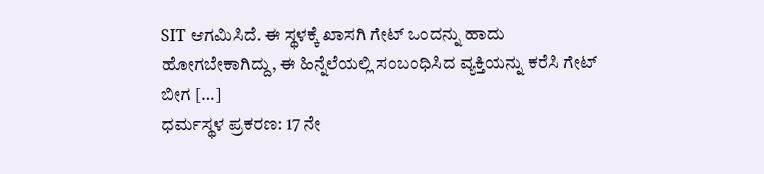SIT ಆಗಮಿಸಿದೆ. ಈ ಸ್ಥಳಕ್ಕೆ ಖಾಸಗಿ ಗೇಟ್ ಒಂದನ್ನು ಹಾದು ಹೋಗಬೇಕಾಗಿದ್ದು, ಈ ಹಿನ್ನೆಲೆಯಲ್ಲಿ ಸಂಬಂಧಿಸಿದ ವ್ಯಕ್ತಿಯನ್ನು ಕರೆಸಿ ಗೇಟ್ ಬೀಗ […]
ಧರ್ಮಸ್ಥಳ ಪ್ರಕರಣ: 17 ನೇ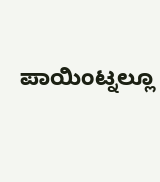ಪಾಯಿಂಟ್ನಲ್ಲೂ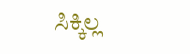ಸಿಕ್ಕಿಲ್ಲ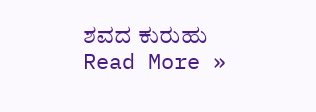ಶವದ ಕುರುಹು Read More »